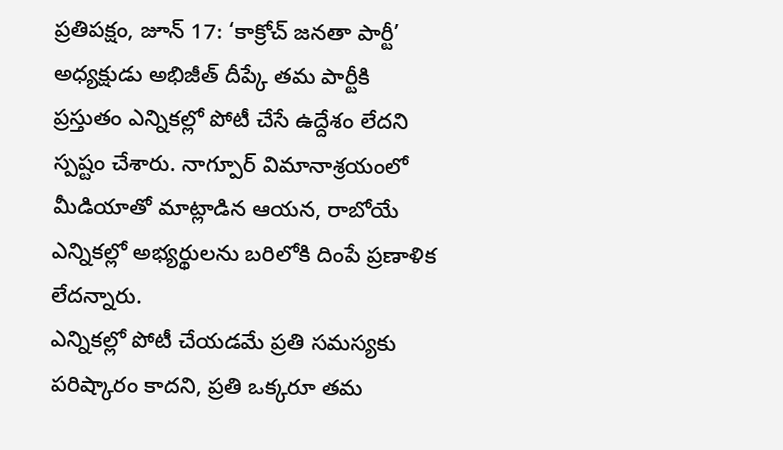ప్రతిపక్షం, జూన్ 17: ‘కాక్రోచ్ జనతా పార్టీ’ అధ్యక్షుడు అభిజీత్ దీప్కే తమ పార్టీకి ప్రస్తుతం ఎన్నికల్లో పోటీ చేసే ఉద్దేశం లేదని స్పష్టం చేశారు. నాగ్పూర్ విమానాశ్రయంలో మీడియాతో మాట్లాడిన ఆయన, రాబోయే ఎన్నికల్లో అభ్యర్థులను బరిలోకి దింపే ప్రణాళిక లేదన్నారు.
ఎన్నికల్లో పోటీ చేయడమే ప్రతి సమస్యకు పరిష్కారం కాదని, ప్రతి ఒక్కరూ తమ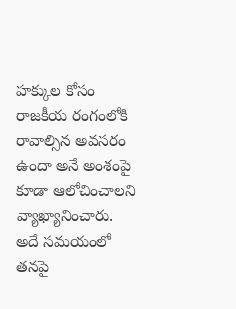హక్కుల కోసం రాజకీయ రంగంలోకి రావాల్సిన అవసరం ఉందా అనే అంశంపై కూడా ఆలోచించాలని వ్యాఖ్యానించారు.
అదే సమయంలో తనపై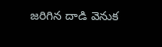జరిగిన దాడి వెనుక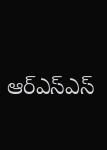ఆర్ఎస్ఎస్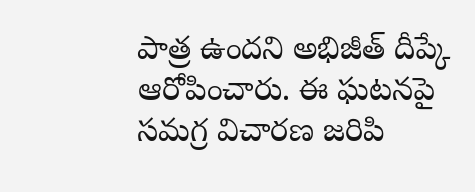పాత్ర ఉందని అభిజీత్ దీప్కే ఆరోపించారు. ఈ ఘటనపై సమగ్ర విచారణ జరిపి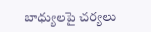బాధ్యులపై చర్యలు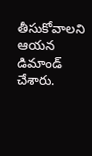తీసుకోవాలని ఆయన డిమాండ్ చేశారు.